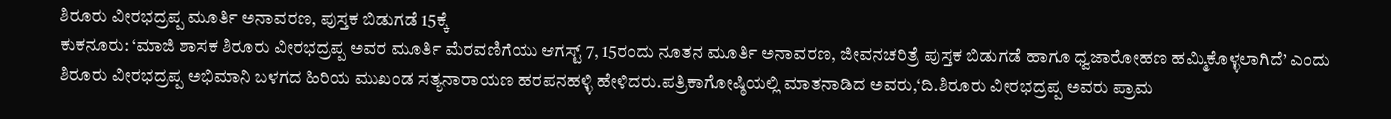ಶಿರೂರು ವೀರಭದ್ರಪ್ಪ ಮೂರ್ತಿ ಅನಾವರಣ, ಪುಸ್ತಕ ಬಿಡುಗಡೆ 15ಕ್ಕೆ
ಕುಕನೂರು: ‘ಮಾಜಿ ಶಾಸಕ ಶಿರೂರು ವೀರಭದ್ರಪ್ಪ ಅವರ ಮೂರ್ತಿ ಮೆರವಣಿಗೆಯು ಆಗಸ್ಟ್ 7, 15ರಂದು ನೂತನ ಮೂರ್ತಿ ಅನಾವರಣ, ಜೀವನಚರಿತ್ರೆ ಪುಸ್ತಕ ಬಿಡುಗಡೆ ಹಾಗೂ ಧ್ವಜಾರೋಹಣ ಹಮ್ಮಿಕೊಳ್ಳಲಾಗಿದೆ’ ಎಂದು ಶಿರೂರು ವೀರಭದ್ರಪ್ಪ ಅಭಿಮಾನಿ ಬಳಗದ ಹಿರಿಯ ಮುಖಂಡ ಸತ್ಯನಾರಾಯಣ ಹರಪನಹಳ್ಳಿ ಹೇಳಿದರು.ಪತ್ರಿಕಾಗೋಷ್ಠಿಯಲ್ಲಿ ಮಾತನಾಡಿದ ಅವರು,‘ದಿ.ಶಿರೂರು ವೀರಭದ್ರಪ್ಪ ಅವರು ಪ್ರಾಮ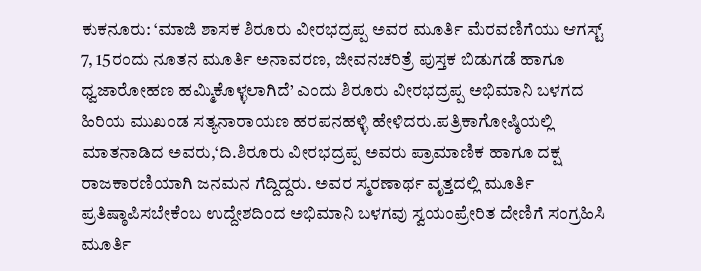ಕುಕನೂರು: ‘ಮಾಜಿ ಶಾಸಕ ಶಿರೂರು ವೀರಭದ್ರಪ್ಪ ಅವರ ಮೂರ್ತಿ ಮೆರವಣಿಗೆಯು ಆಗಸ್ಟ್ 7, 15ರಂದು ನೂತನ ಮೂರ್ತಿ ಅನಾವರಣ, ಜೀವನಚರಿತ್ರೆ ಪುಸ್ತಕ ಬಿಡುಗಡೆ ಹಾಗೂ ಧ್ವಜಾರೋಹಣ ಹಮ್ಮಿಕೊಳ್ಳಲಾಗಿದೆ’ ಎಂದು ಶಿರೂರು ವೀರಭದ್ರಪ್ಪ ಅಭಿಮಾನಿ ಬಳಗದ ಹಿರಿಯ ಮುಖಂಡ ಸತ್ಯನಾರಾಯಣ ಹರಪನಹಳ್ಳಿ ಹೇಳಿದರು.ಪತ್ರಿಕಾಗೋಷ್ಠಿಯಲ್ಲಿ ಮಾತನಾಡಿದ ಅವರು,‘ದಿ.ಶಿರೂರು ವೀರಭದ್ರಪ್ಪ ಅವರು ಪ್ರಾಮಾಣಿಕ ಹಾಗೂ ದಕ್ಷ ರಾಜಕಾರಣಿಯಾಗಿ ಜನಮನ ಗೆದ್ದಿದ್ದರು. ಅವರ ಸ್ಮರಣಾರ್ಥ ವೃತ್ತದಲ್ಲಿ ಮೂರ್ತಿ ಪ್ರತಿಷ್ಠಾಪಿಸಬೇಕೆಂಬ ಉದ್ದೇಶದಿಂದ ಅಭಿಮಾನಿ ಬಳಗವು ಸ್ವಯಂಪ್ರೇರಿತ ದೇಣಿಗೆ ಸಂಗ್ರಹಿಸಿ ಮೂರ್ತಿ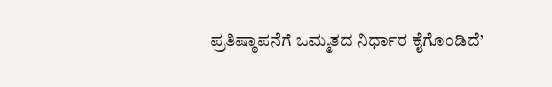ಪ್ರತಿಷ್ಠಾಪನೆಗೆ ಒಮ್ಮತದ ನಿರ್ಧಾರ ಕೈಗೊಂಡಿದೆ’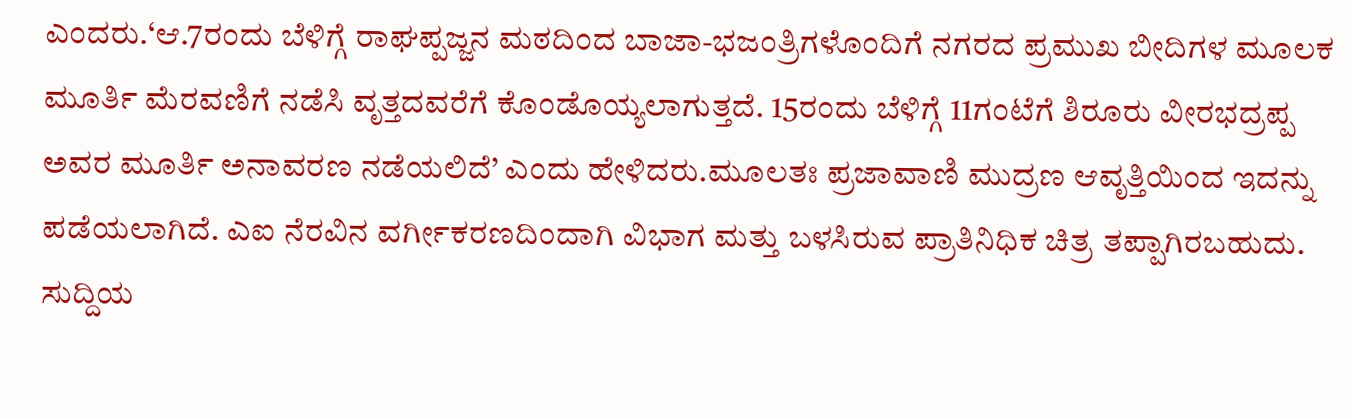ಎಂದರು.‘ಆ.7ರಂದು ಬೆಳಿಗ್ಗೆ ರಾಘಪ್ಪಜ್ಜನ ಮಠದಿಂದ ಬಾಜಾ-ಭಜಂತ್ರಿಗಳೊಂದಿಗೆ ನಗರದ ಪ್ರಮುಖ ಬೀದಿಗಳ ಮೂಲಕ ಮೂರ್ತಿ ಮೆರವಣಿಗೆ ನಡೆಸಿ ವೃತ್ತದವರೆಗೆ ಕೊಂಡೊಯ್ಯಲಾಗುತ್ತದೆ. 15ರಂದು ಬೆಳಿಗ್ಗೆ 11ಗಂಟೆಗೆ ಶಿರೂರು ವೀರಭದ್ರಪ್ಪ ಅವರ ಮೂರ್ತಿ ಅನಾವರಣ ನಡೆಯಲಿದೆ’ ಎಂದು ಹೇಳಿದರು.ಮೂಲತಃ ಪ್ರಜಾವಾಣಿ ಮುದ್ರಣ ಆವೃತ್ತಿಯಿಂದ ಇದನ್ನು ಪಡೆಯಲಾಗಿದೆ. ಎಐ ನೆರವಿನ ವರ್ಗೀಕರಣದಿಂದಾಗಿ ವಿಭಾಗ ಮತ್ತು ಬಳಸಿರುವ ಪ್ರಾತಿನಿಧಿಕ ಚಿತ್ರ ತಪ್ಪಾಗಿರಬಹುದು. ಸುದ್ದಿಯ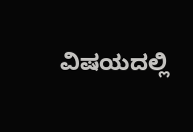ವಿಷಯದಲ್ಲಿ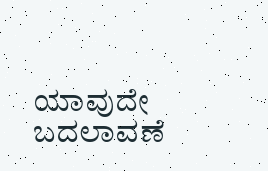ಯಾವುದೇ ಬದಲಾವಣೆ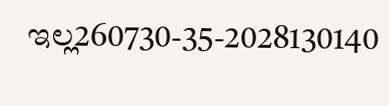ಇಲ್ಲ260730-35-2028130140